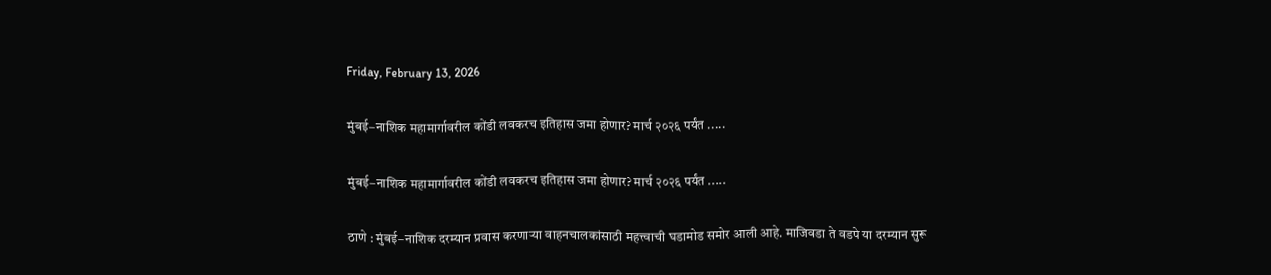Friday, February 13, 2026

मुंबई–नाशिक महामार्गावरील कोंडी लवकरच इतिहास जमा होणार? मार्च २०२६ पर्यंत .....

मुंबई–नाशिक महामार्गावरील कोंडी लवकरच इतिहास जमा होणार? मार्च २०२६ पर्यंत .....

ठाणे : मुंबई–नाशिक दरम्यान प्रवास करणाऱ्या वाहनचालकांसाठी महत्त्वाची घडामोड समोर आली आहे. माजिवडा ते वडपे या दरम्यान सुरू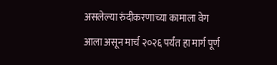असलेल्या रुंदीकरणाच्या कामाला वेग आला असून मार्च २०२६ पर्यंत हा मार्ग पूर्ण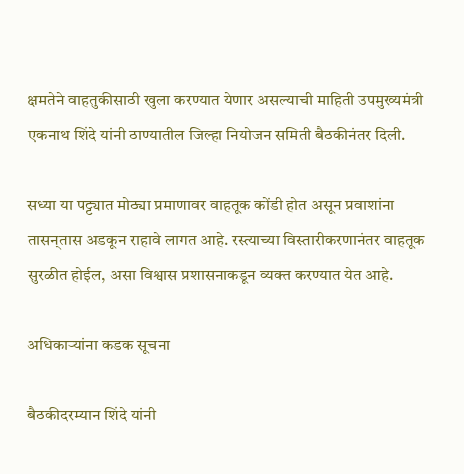क्षमतेने वाहतुकीसाठी खुला करण्यात येणार असल्याची माहिती उपमुख्यमंत्री एकनाथ शिंदे यांनी ठाण्यातील जिल्हा नियोजन समिती बैठकीनंतर दिली.

सध्या या पट्ट्यात मोठ्या प्रमाणावर वाहतूक कोंडी होत असून प्रवाशांना तासन्‌तास अडकून राहावे लागत आहे. रस्त्याच्या विस्तारीकरणानंतर वाहतूक सुरळीत होईल, असा विश्वास प्रशासनाकडून व्यक्त करण्यात येत आहे.

अधिकाऱ्यांना कडक सूचना

बैठकीदरम्यान शिंदे यांनी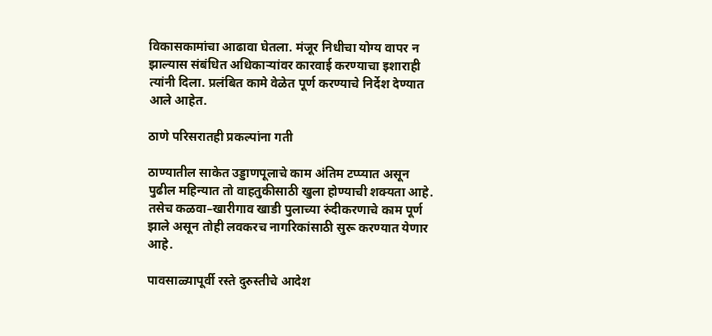विकासकामांचा आढावा घेतला. मंजूर निधीचा योग्य वापर न झाल्यास संबंधित अधिकाऱ्यांवर कारवाई करण्याचा इशाराही त्यांनी दिला. प्रलंबित कामे वेळेत पूर्ण करण्याचे निर्देश देण्यात आले आहेत.

ठाणे परिसरातही प्रकल्पांना गती

ठाण्यातील साकेत उड्डाणपूलाचे काम अंतिम टप्प्यात असून पुढील महिन्यात तो वाहतुकीसाठी खुला होण्याची शक्यता आहे. तसेच कळवा–खारीगाव खाडी पुलाच्या रुंदीकरणाचे काम पूर्ण झाले असून तोही लवकरच नागरिकांसाठी सुरू करण्यात येणार आहे.

पावसाळ्यापूर्वी रस्ते दुरुस्तीचे आदेश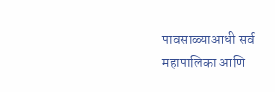पावसाळ्याआधी सर्व महापालिका आणि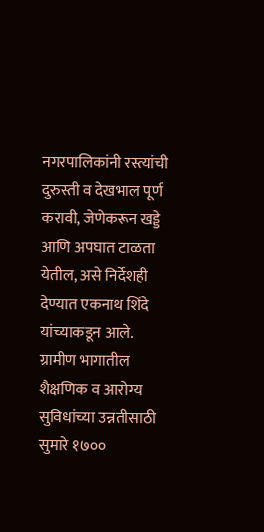नगरपालिकांनी रस्त्यांची दुरुस्ती व देखभाल पूर्ण करावी, जेणेकरून खड्डे आणि अपघात टाळता येतील, असे निर्देशही देण्यात एकनाथ शिंदे यांच्याकडून आले. ग्रामीण भागातील शैक्षणिक व आरोग्य सुविधांच्या उन्नतीसाठी सुमारे १७००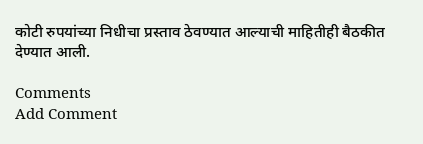कोटी रुपयांच्या निधीचा प्रस्ताव ठेवण्यात आल्याची माहितीही बैठकीत देण्यात आली.

Comments
Add Comment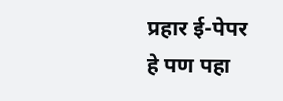प्रहार ई-पेपर
हे पण पहा